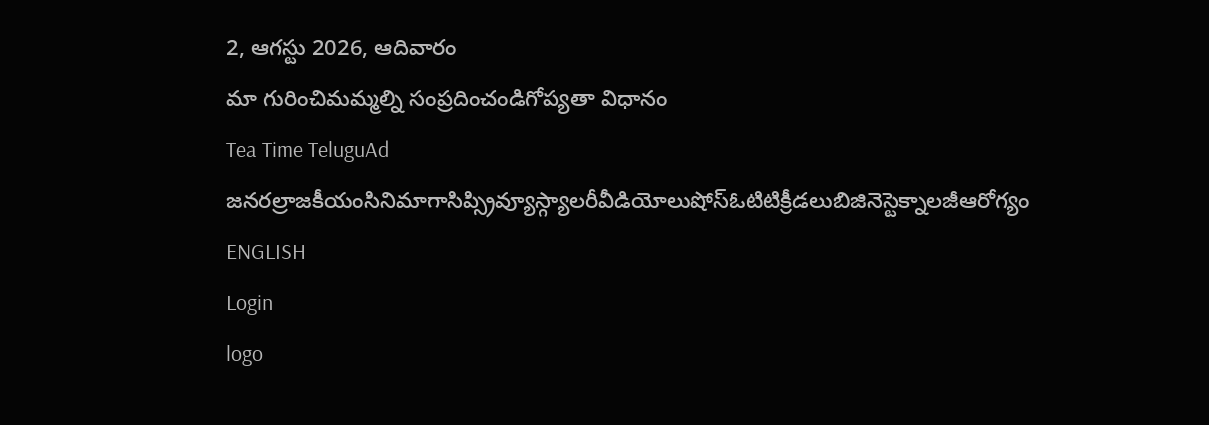2, ఆగస్టు 2026, ఆదివారం
మా గురించిమమ్మల్ని సంప్రదించండిగోప్యతా విధానం
Tea Time TeluguAd
జనరల్రాజకీయంసినిమాగాసిప్స్రివ్యూస్గ్యాలరీవీడియోలుషోస్ఓటిటిక్రీడలుబిజినెస్టెక్నాలజీఆరోగ్యం
ENGLISH
Login
logo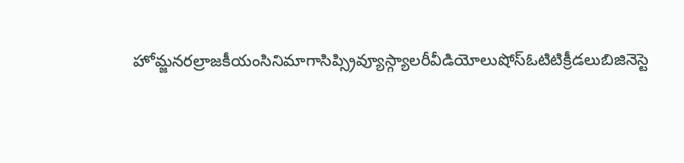హోమ్జనరల్రాజకీయంసినిమాగాసిప్స్రివ్యూస్గ్యాలరీవీడియోలుషోస్ఓటిటిక్రీడలుబిజినెస్టె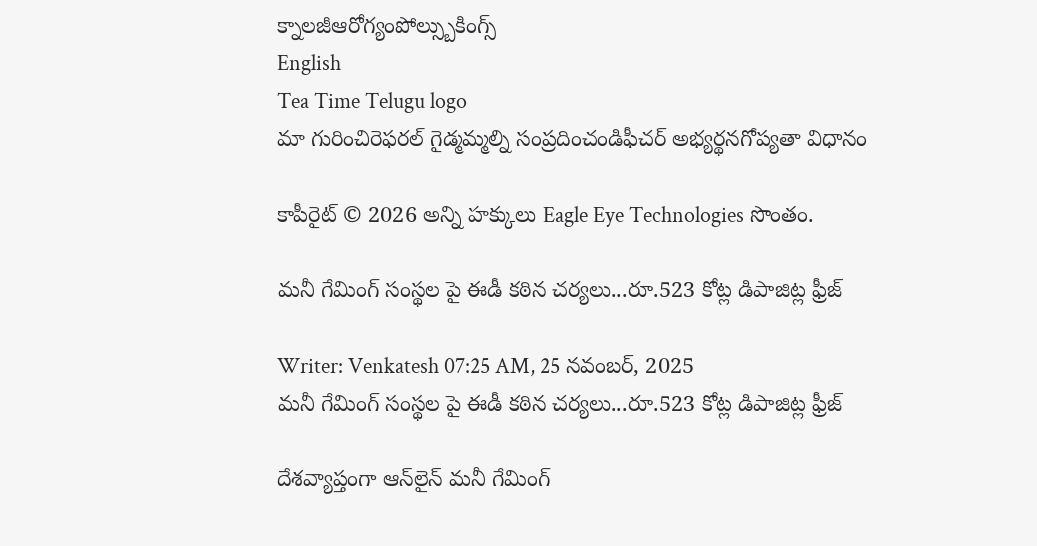క్నాలజీఆరోగ్యంపోల్స్బుకింగ్స్
English
Tea Time Telugu logo
మా గురించిరెఫరల్ గైడ్మమ్మల్ని సంప్రదించండిఫీచర్ అభ్యర్థనగోప్యతా విధానం

కాపీరైట్ © 2026 అన్ని హక్కులు Eagle Eye Technologies సొంతం.

మనీ గేమింగ్ సంస్థల పై ఈడీ కఠిన చర్యలు...రూ.523 కోట్ల డిపాజిట్ల ఫ్రీజ్‌

Writer: Venkatesh 07:25 AM, 25 నవంబర్, 2025
మనీ గేమింగ్ సంస్థల పై ఈడీ కఠిన చర్యలు...రూ.523 కోట్ల డిపాజిట్ల ఫ్రీజ్‌

దేశవ్యాప్తంగా ఆన్‌లైన్ మనీ గేమింగ్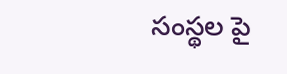సంస్థల పై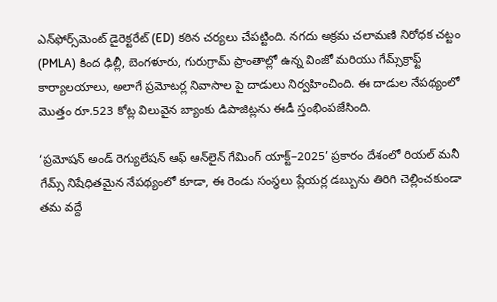ఎన్‌ఫోర్స్‌మెంట్ డైరెక్టరేట్ (ED) కఠిన చర్యలు చేపట్టింది. నగదు అక్రమ చలామణి నిరోధక చట్టం (PMLA) కింద ఢిల్లీ, బెంగళూరు, గురుగ్రామ్ ప్రాంతాల్లో ఉన్న వింజో మరియు గేమ్స్‌క్రాఫ్ట్ కార్యాలయాలు, అలాగే ప్రమోటర్ల నివాసాల పై దాడులు నిర్వహించింది. ఈ దాడుల నేపథ్యంలో మొత్తం రూ.523 కోట్ల విలువైన బ్యాంకు డిపాజిట్లను ఈడీ స్తంభింపజేసింది.

‘ప్రమోషన్ అండ్ రెగ్యులేషన్ ఆఫ్ ఆన్‌లైన్ గేమింగ్ యాక్ట్–2025’ ప్రకారం దేశంలో రియల్ మనీ గేమ్స్ నిషేధితమైన నేపథ్యంలో కూడా, ఈ రెండు సంస్థలు ప్లేయర్ల డబ్బును తిరిగి చెల్లించకుండా తమ వద్దే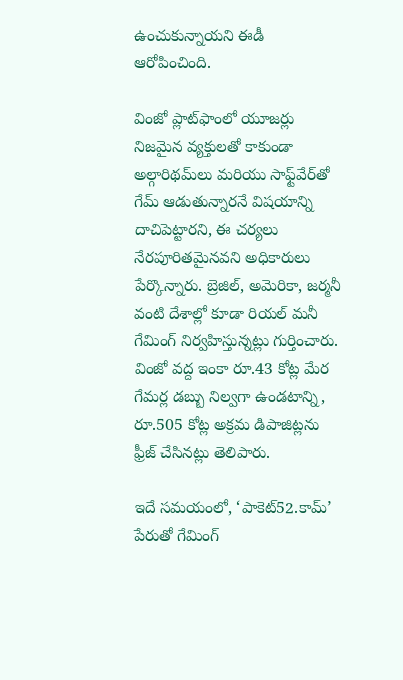ఉంచుకున్నాయని ఈడీ ఆరోపించింది.

వింజో ప్లాట్‌ఫాంలో యూజర్లు నిజమైన వ్యక్తులతో కాకుండా అల్గారిథమ్‌లు మరియు సాఫ్ట్‌వేర్‌తో గేమ్ ఆడుతున్నారనే విషయాన్ని దాచిపెట్టారని, ఈ చర్యలు నేరపూరితమైనవని అధికారులు పేర్కొన్నారు. బ్రెజిల్, అమెరికా, జర్మనీ వంటి దేశాల్లో కూడా రియల్ మనీ గేమింగ్ నిర్వహిస్తున్నట్లు గుర్తించారు. వింజో వద్ద ఇంకా రూ.43 కోట్ల మేర గేమర్ల డబ్బు నిల్వగా ఉండటాన్ని, రూ.505 కోట్ల అక్రమ డిపాజిట్లను ఫ్రీజ్ చేసినట్లు తెలిపారు.

ఇదే సమయంలో, ‘పాకెట్52.కామ్’ పేరుతో గేమింగ్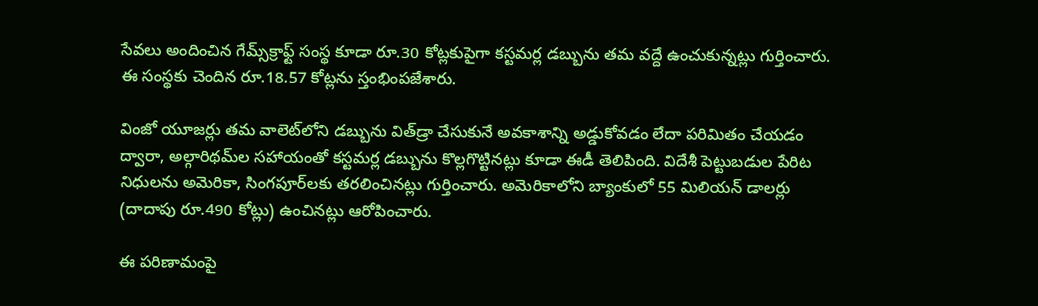సేవలు అందించిన గేమ్స్‌క్రాఫ్ట్ సంస్థ కూడా రూ.30 కోట్లకుపైగా కస్టమర్ల డబ్బును తమ వద్దే ఉంచుకున్నట్లు గుర్తించారు. ఈ సంస్థకు చెందిన రూ.18.57 కోట్లను స్తంభింపజేశారు.

వింజో యూజర్లు తమ వాలెట్‌లోని డబ్బును విత్‌డ్రా చేసుకునే అవకాశాన్ని అడ్డుకోవడం లేదా పరిమితం చేయడం ద్వారా, అల్గారిథమ్‌ల సహాయంతో కస్టమర్ల డబ్బును కొల్లగొట్టినట్లు కూడా ఈడీ తెలిపింది. విదేశీ పెట్టుబడుల పేరిట నిధులను అమెరికా, సింగపూర్‌లకు తరలించినట్లు గుర్తించారు. అమెరికాలోని బ్యాంకులో 55 మిలియన్ డాలర్లు (దాదాపు రూ.490 కోట్లు) ఉంచినట్లు ఆరోపించారు.

ఈ పరిణామంపై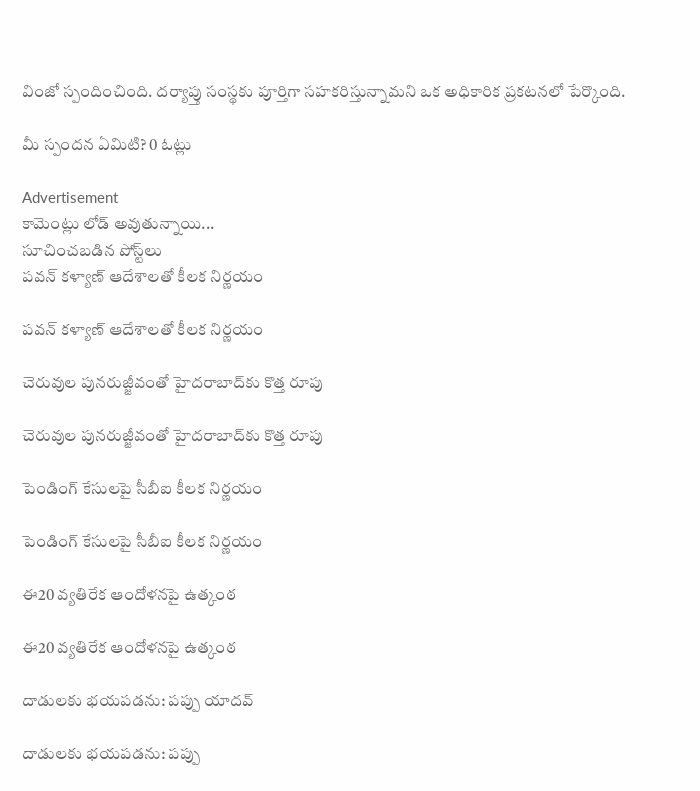వింజో స్పందించింది. దర్యాప్తు సంస్థకు పూర్తిగా సహకరిస్తున్నామని ఒక అధికారిక ప్రకటనలో పేర్కొంది.

మీ స్పందన ఏమిటి? 0 ఓట్లు

Advertisement
కామెంట్లు లోడ్ అవుతున్నాయి...
సూచించబడిన పోస్ట్‌లు
పవన్ కళ్యాణ్ ఆదేశాలతో కీలక నిర్ణయం

పవన్ కళ్యాణ్ ఆదేశాలతో కీలక నిర్ణయం

చెరువుల పునరుజ్జీవంతో హైదరాబాద్‌కు కొత్త రూపు

చెరువుల పునరుజ్జీవంతో హైదరాబాద్‌కు కొత్త రూపు

పెండింగ్ కేసులపై సీబీఐ కీలక నిర్ణయం

పెండింగ్ కేసులపై సీబీఐ కీలక నిర్ణయం

ఈ20 వ్యతిరేక ఆందోళనపై ఉత్కంఠ

ఈ20 వ్యతిరేక ఆందోళనపై ఉత్కంఠ

దాడులకు భయపడను: పప్పు యాదవ్

దాడులకు భయపడను: పప్పు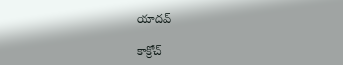యాదవ్

కాక్రోచ్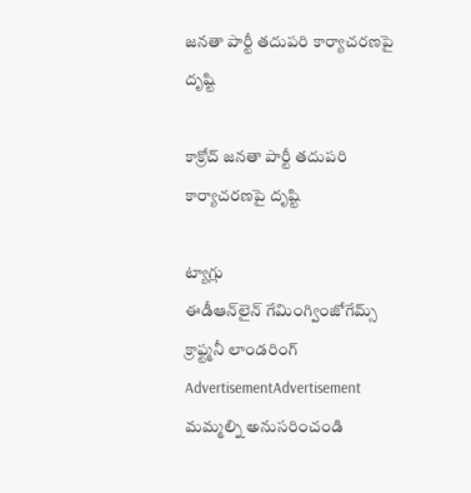జనతా పార్టీ తదుపరి కార్యాచరణపై దృష్టి

కాక్రోచ్ జనతా పార్టీ తదుపరి కార్యాచరణపై దృష్టి

ట్యాగ్లు
ఈడీఆన్‌లైన్‌ గేమింగ్వింజోగేమ్స్‌ క్రాఫ్ట్మనీ లాండరింగ్
AdvertisementAdvertisement
మమ్మల్ని అనుసరించండి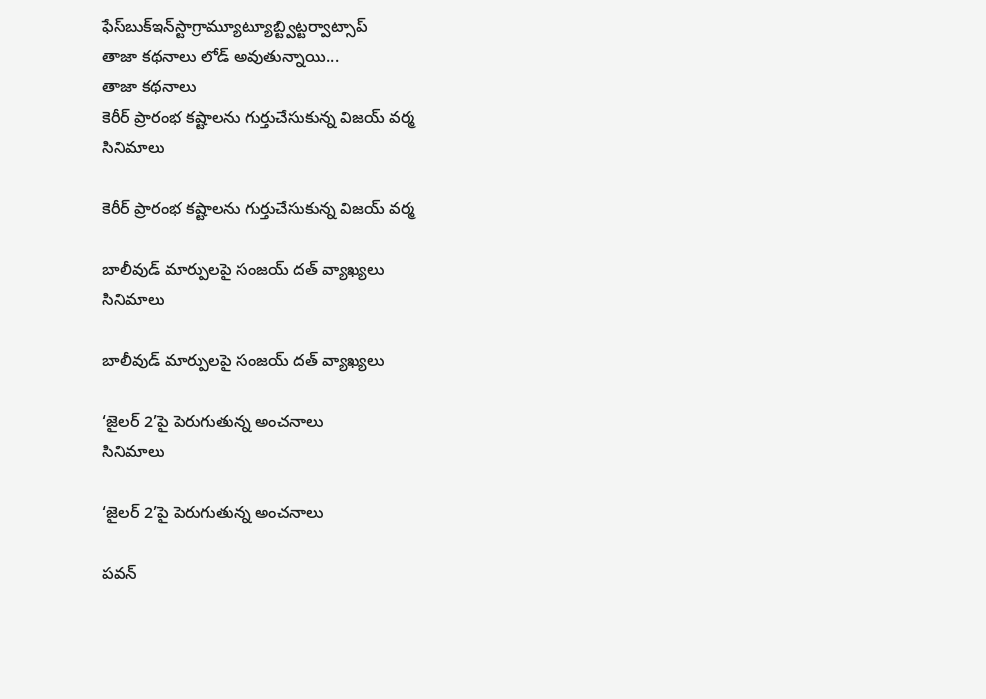ఫేస్‌బుక్ఇన్‌స్టాగ్రామ్యూట్యూబ్ట్విట్టర్వాట్సాప్
తాజా కథనాలు లోడ్ అవుతున్నాయి...
తాజా కథనాలు
కెరీర్ ప్రారంభ కష్టాలను గుర్తుచేసుకున్న విజయ్ వర్మ
సినిమాలు

కెరీర్ ప్రారంభ కష్టాలను గుర్తుచేసుకున్న విజయ్ వర్మ

బాలీవుడ్ మార్పులపై సంజయ్ దత్ వ్యాఖ్యలు
సినిమాలు

బాలీవుడ్ మార్పులపై సంజయ్ దత్ వ్యాఖ్యలు

‘జైలర్ 2’పై పెరుగుతున్న అంచనాలు
సినిమాలు

‘జైలర్ 2’పై పెరుగుతున్న అంచనాలు

పవన్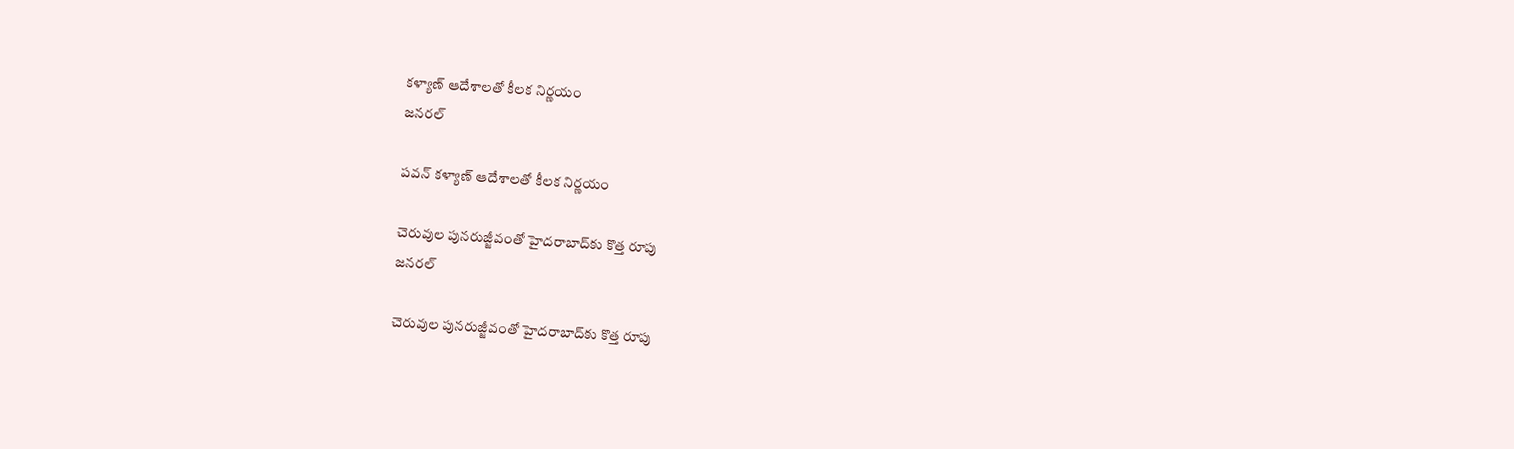కళ్యాణ్ ఆదేశాలతో కీలక నిర్ణయం
జనరల్

పవన్ కళ్యాణ్ ఆదేశాలతో కీలక నిర్ణయం

చెరువుల పునరుజ్జీవంతో హైదరాబాద్‌కు కొత్త రూపు
జనరల్

చెరువుల పునరుజ్జీవంతో హైదరాబాద్‌కు కొత్త రూపు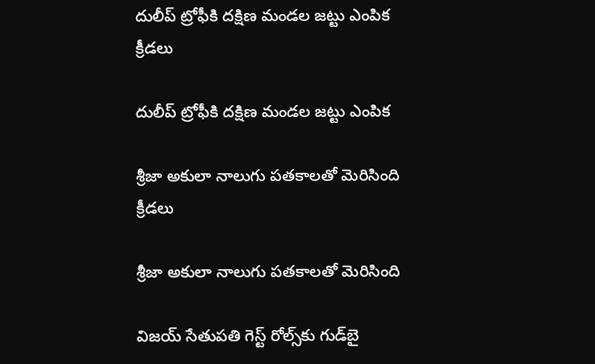దులీప్ ట్రోఫీకి దక్షిణ మండల జట్టు ఎంపిక
క్రీడలు

దులీప్ ట్రోఫీకి దక్షిణ మండల జట్టు ఎంపిక

శ్రీజా అకులా నాలుగు పతకాలతో మెరిసింది
క్రీడలు

శ్రీజా అకులా నాలుగు పతకాలతో మెరిసింది

విజయ్ సేతుపతి గెస్ట్ రోల్స్‌కు గుడ్‌బై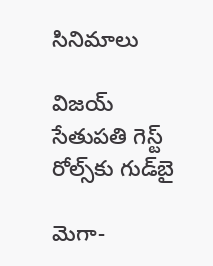సినిమాలు

విజయ్ సేతుపతి గెస్ట్ రోల్స్‌కు గుడ్‌బై

మెగా-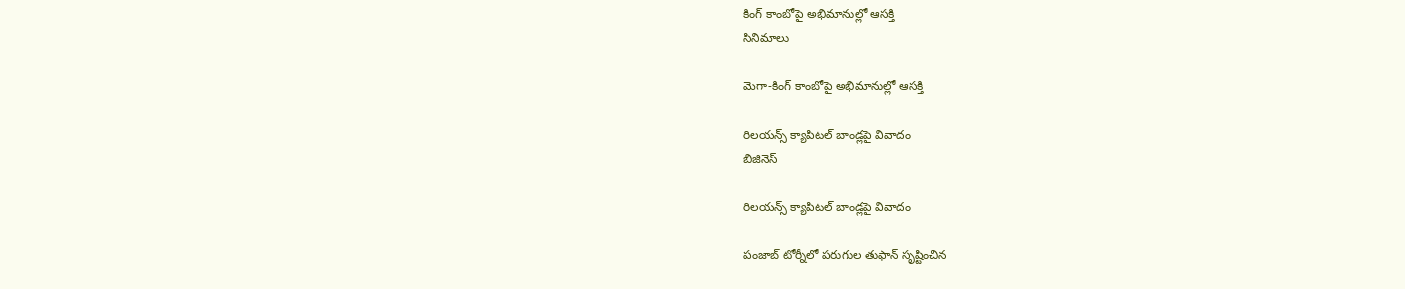కింగ్ కాంబోపై అభిమానుల్లో ఆసక్తి
సినిమాలు

మెగా-కింగ్ కాంబోపై అభిమానుల్లో ఆసక్తి

రిలయన్స్ క్యాపిటల్ బాండ్లపై వివాదం
బిజినెస్

రిలయన్స్ క్యాపిటల్ బాండ్లపై వివాదం

పంజాబ్ టోర్నీలో పరుగుల తుఫాన్ సృష్టించిన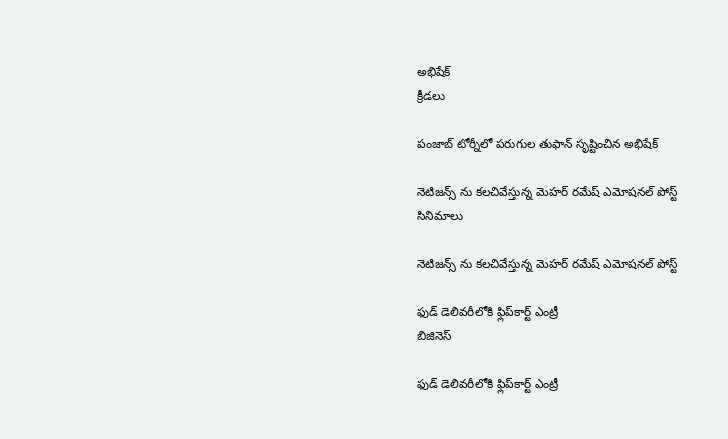అభిషేక్
క్రీడలు

పంజాబ్ టోర్నీలో పరుగుల తుఫాన్ సృష్టించిన అభిషేక్

నెటిజన్స్ ను కలచివేస్తున్న మెహర్ రమేష్ ఎమోషనల్ పోస్ట్
సినిమాలు

నెటిజన్స్ ను కలచివేస్తున్న మెహర్ రమేష్ ఎమోషనల్ పోస్ట్

ఫుడ్ డెలివరీలోకి ఫ్లిప్‌కార్ట్ ఎంట్రీ
బిజినెస్

ఫుడ్ డెలివరీలోకి ఫ్లిప్‌కార్ట్ ఎంట్రీ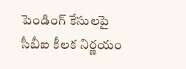పెండింగ్ కేసులపై సీబీఐ కీలక నిర్ణయం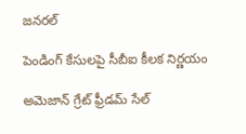జనరల్

పెండింగ్ కేసులపై సీబీఐ కీలక నిర్ణయం

అమెజాన్ గ్రేట్ ఫ్రీడమ్ సేల్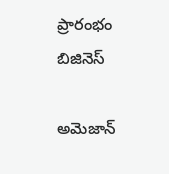ప్రారంభం
బిజినెస్

అమెజాన్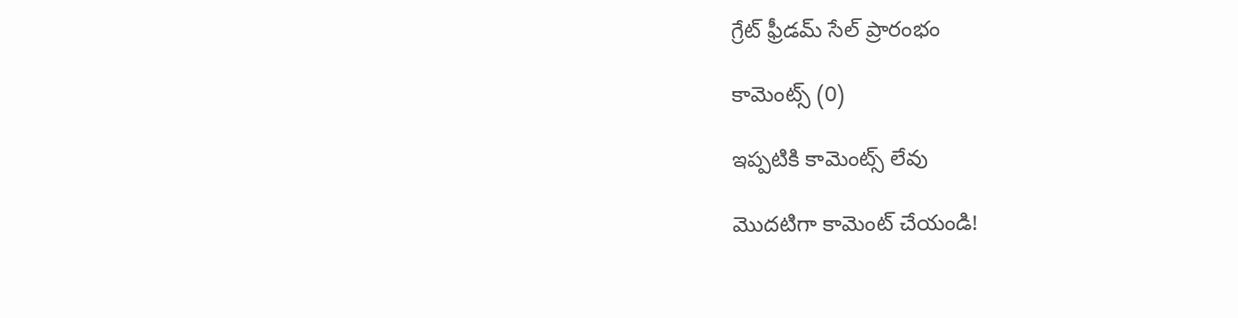గ్రేట్ ఫ్రీడమ్ సేల్ ప్రారంభం

కామెంట్స్ (0)

ఇప్పటికి కామెంట్స్ లేవు

మొదటిగా కామెంట్ చేయండి!